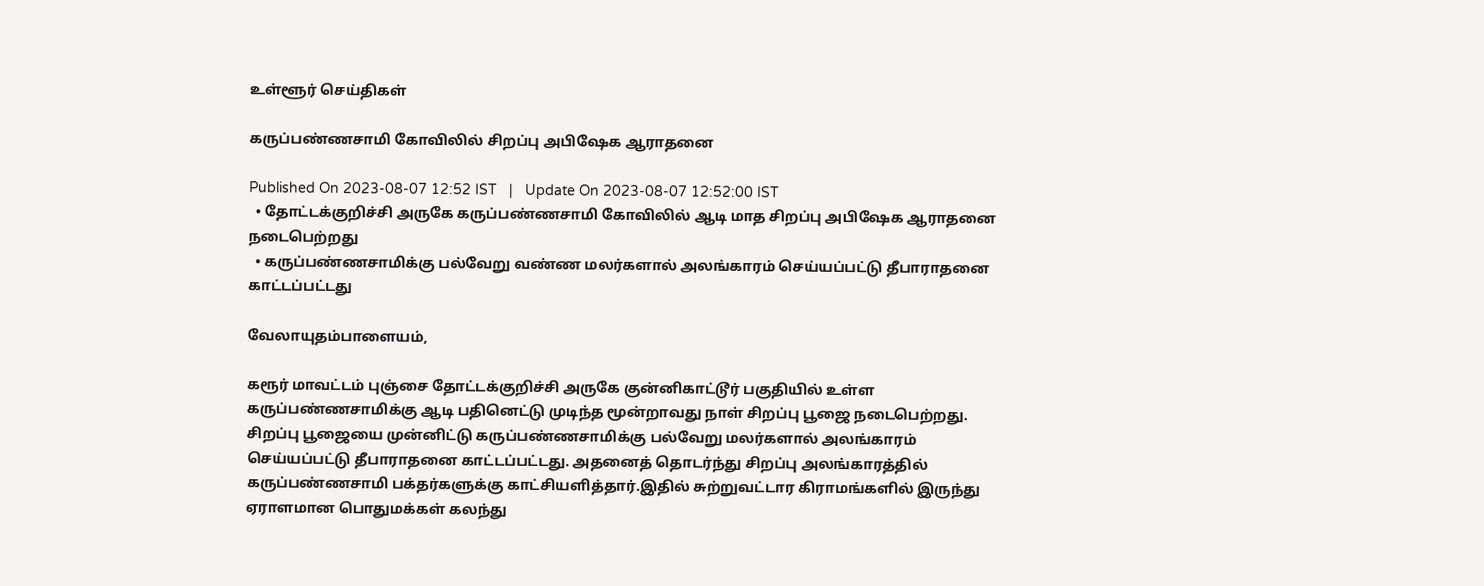உள்ளூர் செய்திகள்

கருப்பண்ணசாமி கோவிலில் சிறப்பு அபிஷேக ஆராதனை

Published On 2023-08-07 12:52 IST   |   Update On 2023-08-07 12:52:00 IST
  • தோட்டக்குறிச்சி அருகே கருப்பண்ணசாமி கோவிலில் ஆடி மாத சிறப்பு அபிஷேக ஆராதனை நடைபெற்றது
  • கருப்பண்ணசாமிக்கு பல்வேறு வண்ண மலர்களால் அலங்காரம் செய்யப்பட்டு தீபாராதனை காட்டப்பட்டது

வேலாயுதம்பாளையம்,

கரூர் மாவட்டம் புஞ்சை தோட்டக்குறிச்சி அருகே குன்னிகாட்டூர் பகுதியில் உள்ள கருப்பண்ணசாமிக்கு ஆடி பதினெட்டு முடிந்த மூன்றாவது நாள் சிறப்பு பூஜை நடைபெற்றது. சிறப்பு பூஜையை முன்னிட்டு கருப்பண்ணசாமிக்கு பல்வேறு மலர்களால் அலங்காரம் செய்யப்பட்டு தீபாராதனை காட்டப்பட்டது. அதனைத் தொடர்ந்து சிறப்பு அலங்காரத்தில் கருப்பண்ணசாமி பக்தர்களுக்கு காட்சியளித்தார்.இதில் சுற்றுவட்டார கிராமங்களில் இருந்து ஏராளமான பொதுமக்கள் கலந்து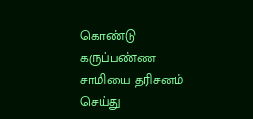கொண்டு கருப்பண்ண சாமியை தரிசனம் செய்து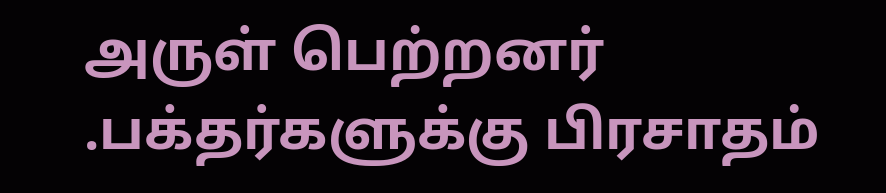அருள் பெற்றனர் .பக்தர்களுக்கு பிரசாதம்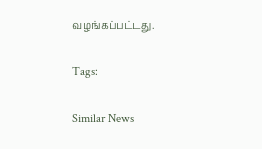வழங்கப்பட்டது.

Tags:

Similar News